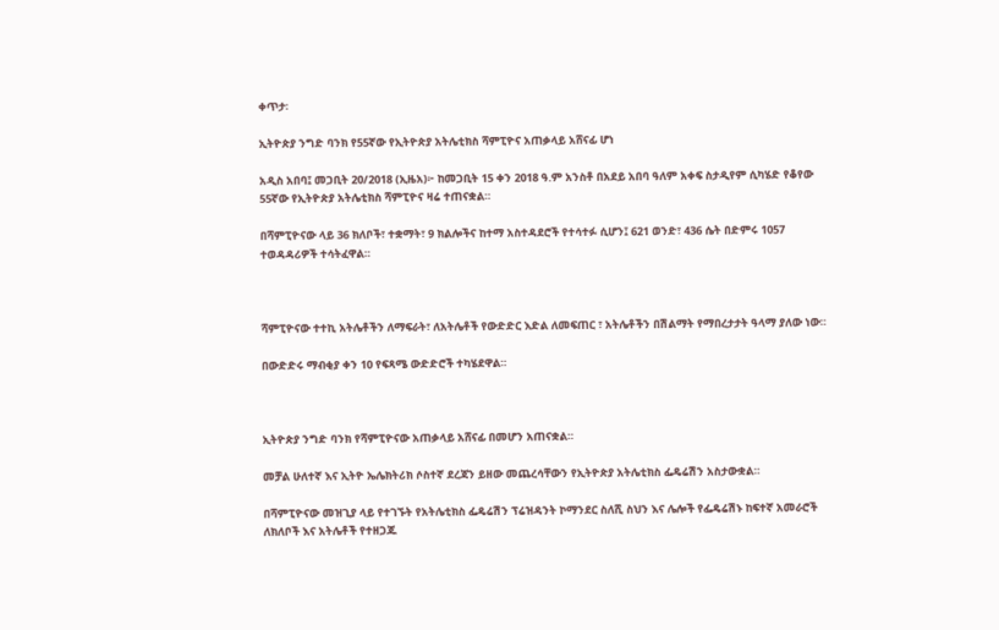ቀጥታ፡

ኢትዮጵያ ንግድ ባንክ የ55ኛው የኢትዮጵያ አትሌቲክስ ሻምፒዮና አጠቃላይ አሸናፊ ሆነ

አዲስ አበባ፤ መጋቢት 20/2018 (ኢዜአ)፦ ከመጋቢት 15 ቀን 2018 ዓ.ም አንስቶ በአደይ አበባ ዓለም አቀፍ ስታዲየም ሲካሄድ የቆየው 55ኛው የኢትዮጵያ አትሌቲክስ ሻምፒዮና ዛሬ ተጠናቋል።

በሻምፒዮናው ላይ 36 ክለቦች፣ ተቋማት፣ 9 ክልሎችና ከተማ አስተዳደሮች የተሳተፉ ሲሆን፤ 621 ወንድ፣ 436 ሴት በድምሩ 1057 ተወዳዳሪዎች ተሳትፈዋል።



ሻምፒዮናው ተተኪ አትሌቶችን ለማፍራት፣ ለአትሌቶች የውድድር እድል ለመፍጠር ፣ አትሌቶችን በሽልማት የማበረታታት ዓላማ ያለው ነው።

በውድድሩ ማብቂያ ቀን 10 የፍጻሜ ውድድሮች ተካሄደዋል።



ኢትዮጵያ ንግድ ባንክ የሻምፒዮናው አጠቃላይ አሸናፊ በመሆን አጠናቋል።

መቻል ሁለተኛ እና ኢትዮ ኤሌክትሪክ ሶስተኛ ደረጃን ይዘው መጨረሳቸውን የኢትዮጵያ አትሌቲክስ ፌዴሬሽን አስታውቋል።

በሻምፒዮናው መዝጊያ ላይ የተገኙት የአትሌቲክስ ፌዴሬሽን ፕሬዝዳንት ኮማንደር ስለሺ ስህን እና ሌሎች የፌዴሬሽኑ ከፍተኛ አመራሮች ለክለቦች እና አትሌቶች የተዘጋጁ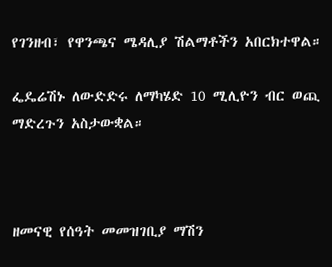የገንዘብ፣ የዋንጫና ሜዳሊያ ሽልማቶችን አበርክተዋል።

ፌዴሬሽኑ ለውድድሩ ለማካሄድ 10 ሚሊዮን ብር ወጪ ማድረጉን አስታውቋል።



ዘመናዊ የሰዓት መመዝገቢያ ማሽን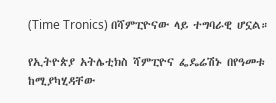(Time Tronics) በሻምፒዮናው ላይ ተግባራዊ ሆኗል።

የኢትዮጵያ አትሌቲክስ ሻምፒዮና ፌዴሬሽኑ በየዓመቱ ከሚያካሂዳቸው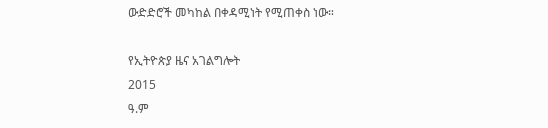ውድድሮች መካከል በቀዳሚነት የሚጠቀስ ነው።

የኢትዮጵያ ዜና አገልግሎት
2015
ዓ.ም